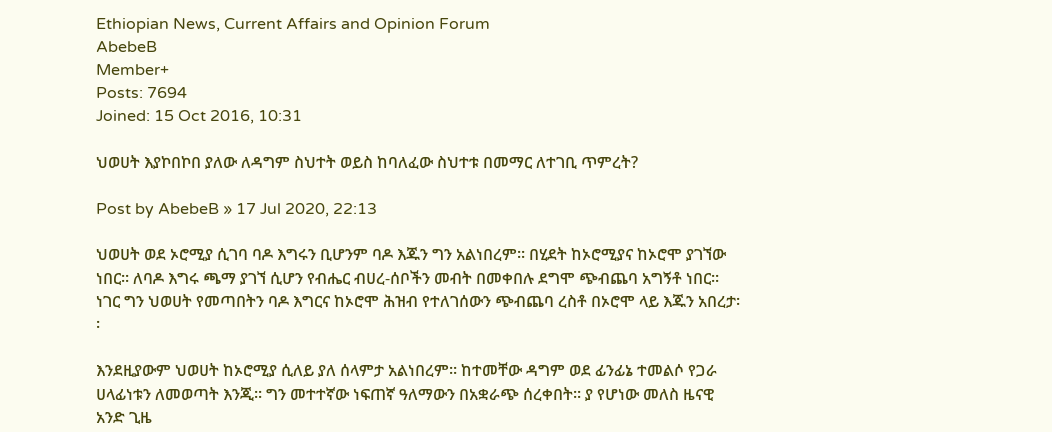Ethiopian News, Current Affairs and Opinion Forum
AbebeB
Member+
Posts: 7694
Joined: 15 Oct 2016, 10:31

ህወሀት እያኮበኮበ ያለው ለዳግም ስህተት ወይስ ከባለፈው ስህተቱ በመማር ለተገቢ ጥምረት?

Post by AbebeB » 17 Jul 2020, 22:13

ህወሀት ወደ ኦሮሚያ ሲገባ ባዶ እግሩን ቢሆንም ባዶ እጁን ግን አልነበረም፡፡ በሂደት ከኦሮሚያና ከኦሮሞ ያገኘው ነበር፡፡ ለባዶ እግሩ ጫማ ያገኘ ሲሆን የብሔር ብሀረ-ሰቦችን መብት በመቀበሉ ደግሞ ጭብጨባ አግኝቶ ነበር፡፡ ነገር ግን ህወሀት የመጣበትን ባዶ እግርና ከኦሮሞ ሕዝብ የተለገሰውን ጭብጨባ ረስቶ በኦሮሞ ላይ እጁን አበረታ፡፡

እንደዚያውም ህወሀት ከኦሮሚያ ሲለይ ያለ ሰላምታ አልነበረም፡፡ ከተመቸው ዳግም ወደ ፊንፊኔ ተመልሶ የጋራ ሀላፊነቱን ለመወጣት እንጂ፡፡ ግን መተተኛው ነፍጠኛ ዓለማውን በአቋራጭ ሰረቀበት፡፡ ያ የሆነው መለስ ዜናዊ አንድ ጊዜ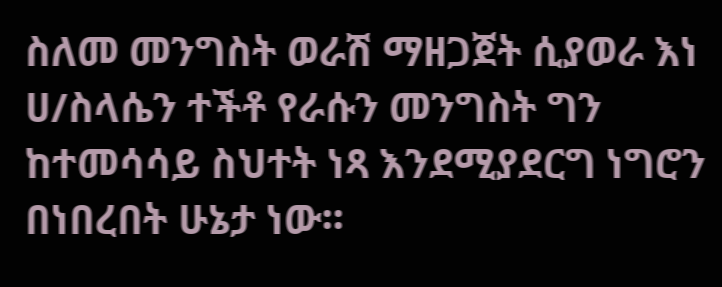ስለመ መንግስት ወራሽ ማዘጋጀት ሲያወራ እነ ሀ/ስላሴን ተችቶ የራሱን መንግስት ግን ከተመሳሳይ ስህተት ነጻ እንደሚያደርግ ነግሮን በነበረበት ሁኔታ ነው፡፡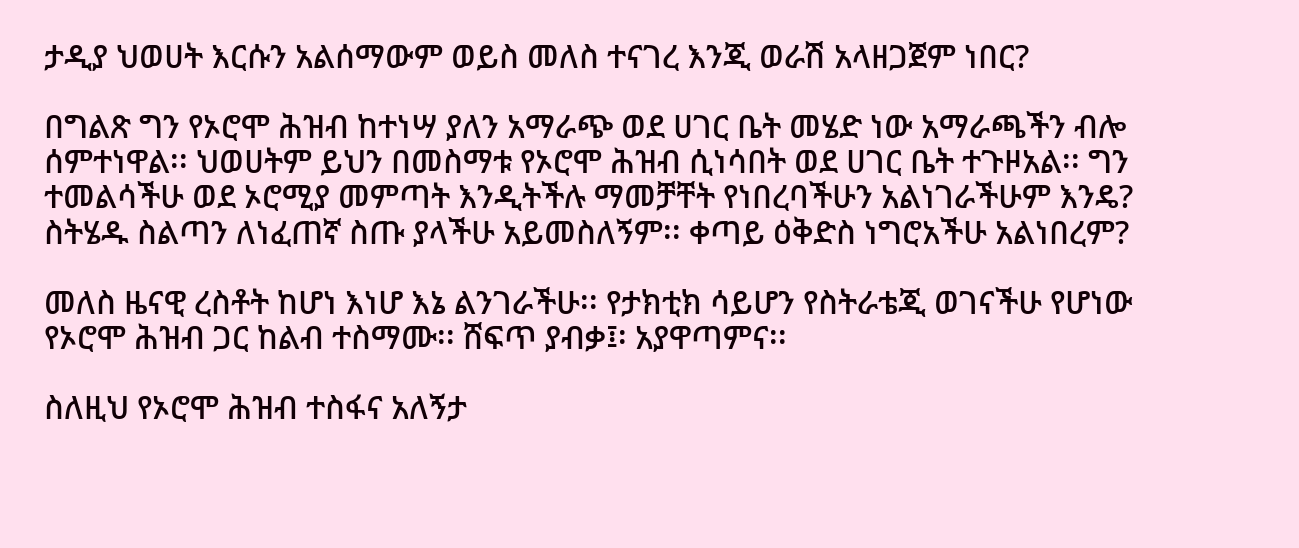ታዲያ ህወሀት እርሱን አልሰማውም ወይስ መለስ ተናገረ እንጂ ወራሽ አላዘጋጀም ነበር?

በግልጽ ግን የኦሮሞ ሕዝብ ከተነሣ ያለን አማራጭ ወደ ሀገር ቤት መሄድ ነው አማራጫችን ብሎ ሰምተነዋል፡፡ ህወሀትም ይህን በመስማቱ የኦሮሞ ሕዝብ ሲነሳበት ወደ ሀገር ቤት ተጉዞአል፡፡ ግን ተመልሳችሁ ወደ ኦሮሚያ መምጣት እንዲትችሉ ማመቻቸት የነበረባችሁን አልነገራችሁም እንዴ?
ስትሄዱ ስልጣን ለነፈጠኛ ስጡ ያላችሁ አይመስለኝም፡፡ ቀጣይ ዕቅድስ ነግሮአችሁ አልነበረም?

መለስ ዜናዊ ረስቶት ከሆነ እነሆ እኔ ልንገራችሁ፡፡ የታክቲክ ሳይሆን የስትራቴጂ ወገናችሁ የሆነው የኦሮሞ ሕዝብ ጋር ከልብ ተስማሙ፡፡ ሸፍጥ ያብቃ፤፡ አያዋጣምና፡፡

ስለዚህ የኦሮሞ ሕዝብ ተስፋና አለኝታ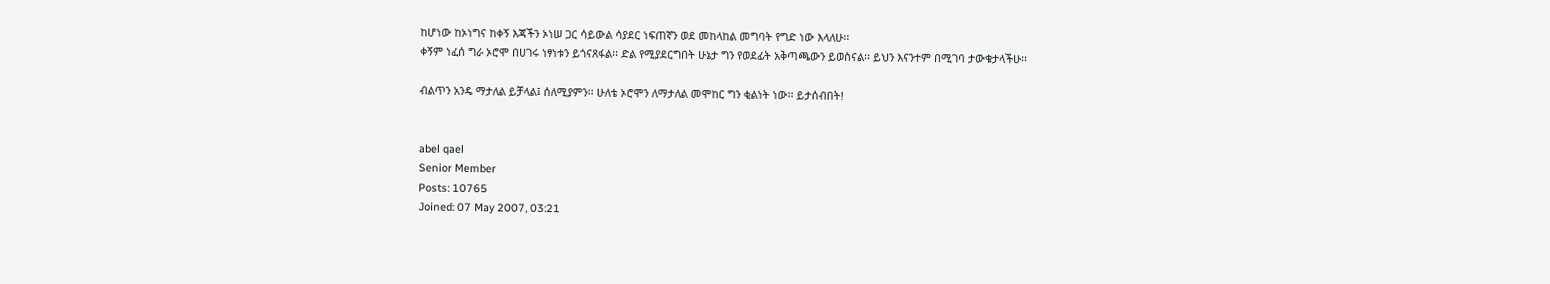ከሆነው ከኦነግና ከቀኝ እጃችን ኦነሠ ጋር ሳይውል ሳያደር ነፍጠኛን ወደ መከላከል መግባት የግድ ነው እላለሁ፡፡
ቀኝም ነፈሰ ግራ ኦሮሞ በሀገሩ ነፃነቱን ይጎናጸፋል፡፡ ድል የሚያደርግበት ሁኔታ ግን የወደፊት አቅጣጫውን ይወስናል፡፡ ይህን እናንተም በሚገባ ታውቁታላችሁ፡፡

ብልጥን አንዴ ማታለል ይቻላል፤ ሰለሚያምን፡፡ ሁለቴ ኦሮሞን ለማታለል መሞከር ግን ቂልነት ነው፡፡ ይታሰብበት!


abel qael
Senior Member
Posts: 10765
Joined: 07 May 2007, 03:21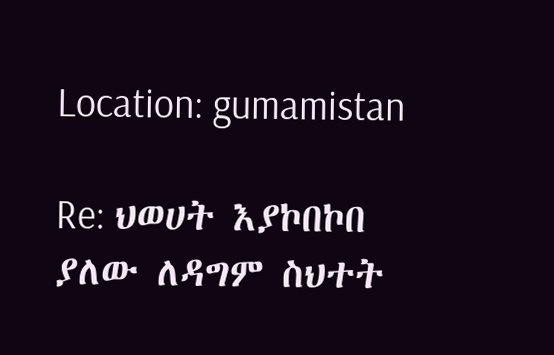Location: gumamistan

Re: ህወሀት እያኮበኮበ ያለው ለዳግም ስህተት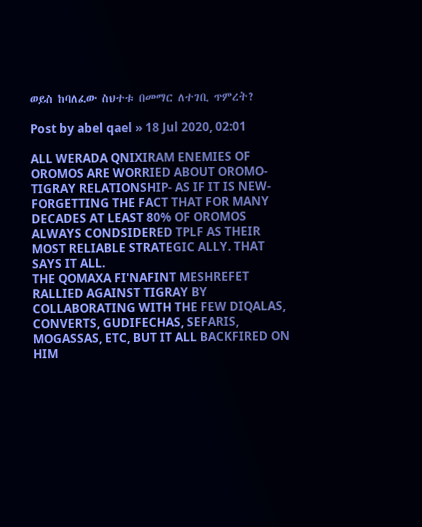ወይስ ከባለፈው ስህተቱ በመማር ለተገቢ ጥምረት?

Post by abel qael » 18 Jul 2020, 02:01

ALL WERADA QNIXIRAM ENEMIES OF OROMOS ARE WORRIED ABOUT OROMO-TIGRAY RELATIONSHIP- AS IF IT IS NEW- FORGETTING THE FACT THAT FOR MANY DECADES AT LEAST 80% OF OROMOS ALWAYS CONDSIDERED TPLF AS THEIR MOST RELIABLE STRATEGIC ALLY. THAT SAYS IT ALL.
THE QOMAXA FI'NAFINT MESHREFET RALLIED AGAINST TIGRAY BY COLLABORATING WITH THE FEW DIQALAS, CONVERTS, GUDIFECHAS, SEFARIS, MOGASSAS, ETC, BUT IT ALL BACKFIRED ON HIM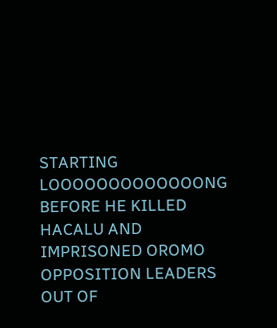STARTING LOOOOOOOOOOOOONG BEFORE HE KILLED HACALU AND IMPRISONED OROMO OPPOSITION LEADERS OUT OF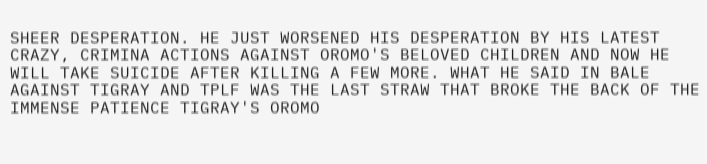SHEER DESPERATION. HE JUST WORSENED HIS DESPERATION BY HIS LATEST CRAZY, CRIMINA ACTIONS AGAINST OROMO'S BELOVED CHILDREN AND NOW HE WILL TAKE SUICIDE AFTER KILLING A FEW MORE. WHAT HE SAID IN BALE AGAINST TIGRAY AND TPLF WAS THE LAST STRAW THAT BROKE THE BACK OF THE IMMENSE PATIENCE TIGRAY'S OROMO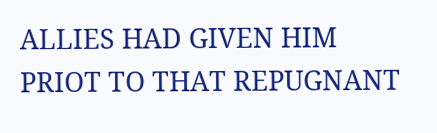ALLIES HAD GIVEN HIM PRIOT TO THAT REPUGNANT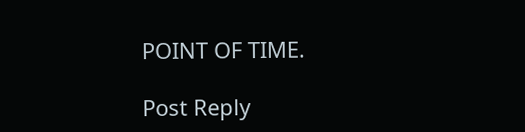POINT OF TIME.

Post Reply